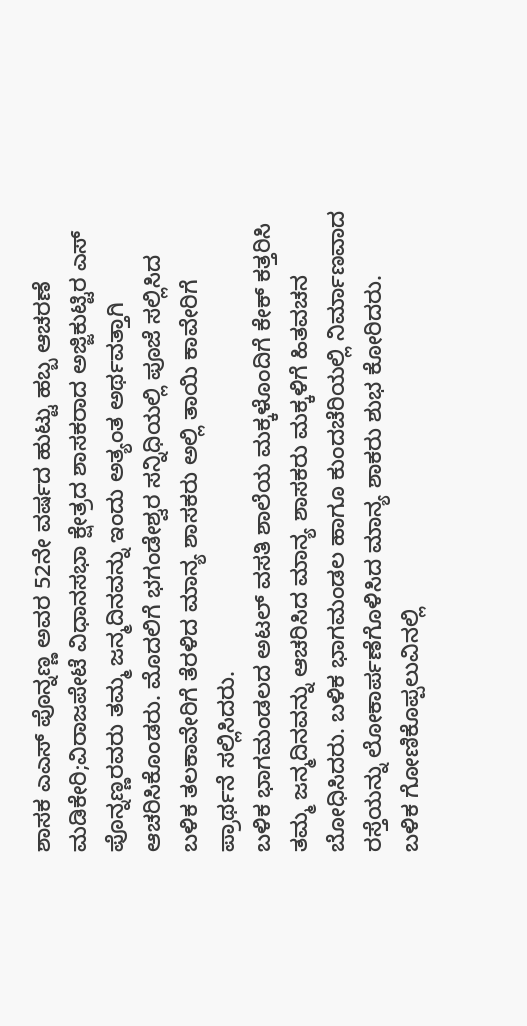ಶಾಸಕ ಎಎಸ್ ಪೊನ್ನಣ್ಣ ಅವರ 52ನೇ ವರ್ಷದ ಹುಟ್ಟು ಹಬ್ಬ ಆಚರಣೆ
ಮಡಿಕೇರಿ;ವಿರಾಜಪೇಟೆ ವಿಧಾನಸಭಾ ಕ್ಷೇತ್ರದ ಶಾಸಕರಾದ ಅಜ್ಜಿಕುಟ್ಟಿರ ಎಸ್ ಪೊನ್ನಣ್ಣರವರು ತಮ್ಮ ಜನ್ಮದಿನವನ್ನು ಇಂದು ಅತ್ಯಂತ ಅರ್ಥವತ್ತಾಗಿ ಆಚರಿಸಿಕೊಂಡರು. ಮೊದಲಿಗೆ ಭಗಂಡೇಶ್ವರ ಸನ್ನಿಧಿಯಲ್ಲಿ ಪೂಜೆ ಸಲ್ಲಿಸಿದ ಬಳಿಕ ತಲಕಾವೇರಿಗೆ ತೆರಳಿದ ಮಾನ್ಯ ಶಾಸಕರು ಅಲ್ಲಿ ತಾಯಿ ಕಾವೇರಿಗೆ ಪ್ರಾರ್ಥನೆ ಸಲ್ಲಿಸಿದರು.
ಬಳಿಕ ಭಾಗಮಂಡಲದ ಅಟಲ್ ವಸತಿ ಶಾಲೆಯ ಮಕ್ಕಳೊಂದಿಗೆ ಕೇಕ್ ಕತ್ತರಿಸಿ ತಮ್ಮ ಜನ್ಮದಿನವನ್ನು ಆಚರಿಸಿದ ಮಾನ್ಯ ಶಾಸಕರು ಮಕ್ಕಳಿಗೆ ಹಿತವಚನ ಬೋಧಿಸಿದರು. ಬಳಿಕ ಭಾಗಮಂಡಲ ಹಾಗೂ ಕುಂದಚೆರಿಯಲ್ಲಿ ನಿರ್ಮಾಣವಾದ ರಸ್ತೆಯನ್ನು ಲೋಕಾರ್ಪಣೆಗೊಳಿಸಿದ ಮಾನ್ಯ ಶಾಕರು ಶುಭ ಕೋರಿದರು.
ಬಳಿಕ ಗೋಣಿಕೊಪ್ಪಲುವಿನಲ್ಲಿ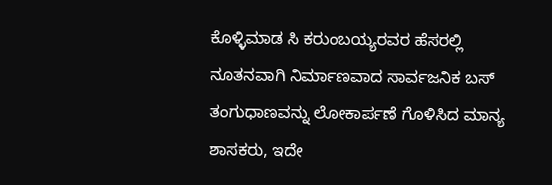ಕೊಳ್ಳಿಮಾಡ ಸಿ ಕರುಂಬಯ್ಯರವರ ಹೆಸರಲ್ಲಿ ನೂತನವಾಗಿ ನಿರ್ಮಾಣವಾದ ಸಾರ್ವಜನಿಕ ಬಸ್ ತಂಗುಧಾಣವನ್ನು ಲೋಕಾರ್ಪಣೆ ಗೊಳಿಸಿದ ಮಾನ್ಯ ಶಾಸಕರು, ಇದೇ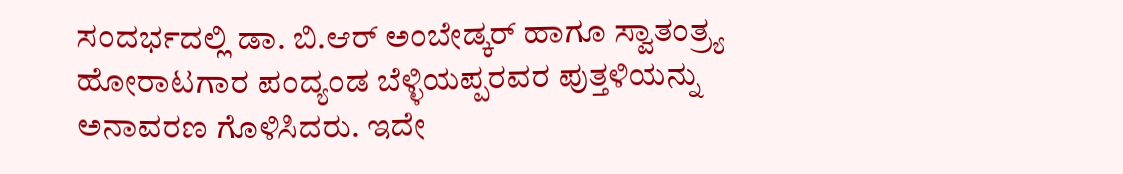ಸಂದರ್ಭದಲ್ಲಿ ಡಾ. ಬಿ.ಆರ್ ಅಂಬೇಡ್ಕರ್ ಹಾಗೂ ಸ್ವಾತಂತ್ರ್ಯ ಹೋರಾಟಗಾರ ಪಂದ್ಯಂಡ ಬೆಳ್ಳಿಯಪ್ಪರವರ ಪುತ್ತಳಿಯನ್ನು ಅನಾವರಣ ಗೊಳಿಸಿದರು. ಇದೇ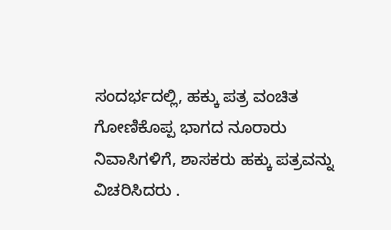ಸಂದರ್ಭದಲ್ಲಿ, ಹಕ್ಕು ಪತ್ರ ವಂಚಿತ ಗೋಣಿಕೊಪ್ಪ ಭಾಗದ ನೂರಾರು ನಿವಾಸಿಗಳಿಗೆ, ಶಾಸಕರು ಹಕ್ಕು ಪತ್ರವನ್ನು ವಿಚರಿಸಿದರು .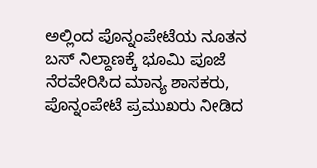ಅಲ್ಲಿಂದ ಪೊನ್ನಂಪೇಟೆಯ ನೂತನ ಬಸ್ ನಿಲ್ದಾಣಕ್ಕೆ ಭೂಮಿ ಪೂಜೆ ನೆರವೇರಿಸಿದ ಮಾನ್ಯ ಶಾಸಕರು, ಪೊನ್ನಂಪೇಟೆ ಪ್ರಮುಖರು ನೀಡಿದ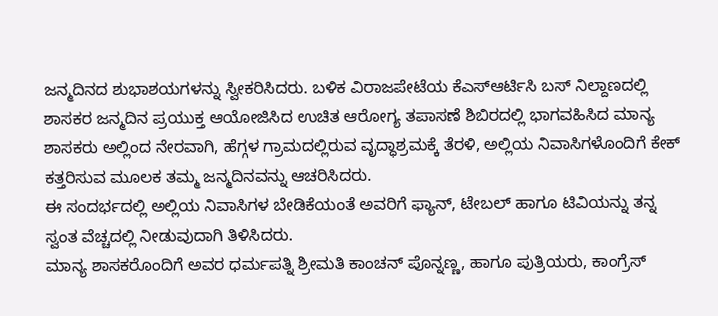ಜನ್ಮದಿನದ ಶುಭಾಶಯಗಳನ್ನು ಸ್ವೀಕರಿಸಿದರು. ಬಳಿಕ ವಿರಾಜಪೇಟೆಯ ಕೆಎಸ್ಆರ್ಟಿಸಿ ಬಸ್ ನಿಲ್ದಾಣದಲ್ಲಿ ಶಾಸಕರ ಜನ್ಮದಿನ ಪ್ರಯುಕ್ತ ಆಯೋಜಿಸಿದ ಉಚಿತ ಆರೋಗ್ಯ ತಪಾಸಣೆ ಶಿಬಿರದಲ್ಲಿ ಭಾಗವಹಿಸಿದ ಮಾನ್ಯ ಶಾಸಕರು ಅಲ್ಲಿಂದ ನೇರವಾಗಿ, ಹೆಗ್ಗಳ ಗ್ರಾಮದಲ್ಲಿರುವ ವೃದ್ಧಾಶ್ರಮಕ್ಕೆ ತೆರಳಿ, ಅಲ್ಲಿಯ ನಿವಾಸಿಗಳೊಂದಿಗೆ ಕೇಕ್ ಕತ್ತರಿಸುವ ಮೂಲಕ ತಮ್ಮ ಜನ್ಮದಿನವನ್ನು ಆಚರಿಸಿದರು.
ಈ ಸಂದರ್ಭದಲ್ಲಿ ಅಲ್ಲಿಯ ನಿವಾಸಿಗಳ ಬೇಡಿಕೆಯಂತೆ ಅವರಿಗೆ ಫ್ಯಾನ್, ಟೇಬಲ್ ಹಾಗೂ ಟಿವಿಯನ್ನು ತನ್ನ ಸ್ವಂತ ವೆಚ್ಚದಲ್ಲಿ ನೀಡುವುದಾಗಿ ತಿಳಿಸಿದರು.
ಮಾನ್ಯ ಶಾಸಕರೊಂದಿಗೆ ಅವರ ಧರ್ಮಪತ್ನಿ ಶ್ರೀಮತಿ ಕಾಂಚನ್ ಪೊನ್ನಣ್ಣ, ಹಾಗೂ ಪುತ್ರಿಯರು, ಕಾಂಗ್ರೆಸ್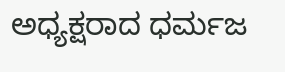ಅಧ್ಯಕ್ಷರಾದ ಧರ್ಮಜ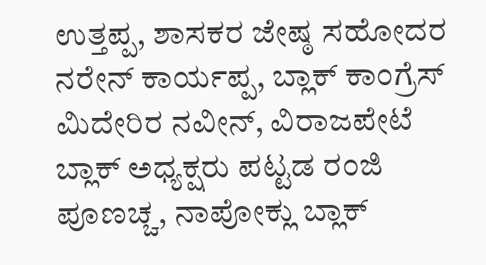ಉತ್ತಪ್ಪ, ಶಾಸಕರ ಜೇಷ್ಠ ಸಹೋದರ ನರೇನ್ ಕಾರ್ಯಪ್ಪ, ಬ್ಲಾಕ್ ಕಾಂಗ್ರೆಸ್ ಮಿದೇರಿರ ನವೀನ್, ವಿರಾಜಪೇಟೆ ಬ್ಲಾಕ್ ಅಧ್ಯಕ್ಷರು ಪಟ್ಟಡ ರಂಜಿ ಪೂಣಚ್ಚ, ನಾಪೋಕ್ಲು ಬ್ಲಾಕ್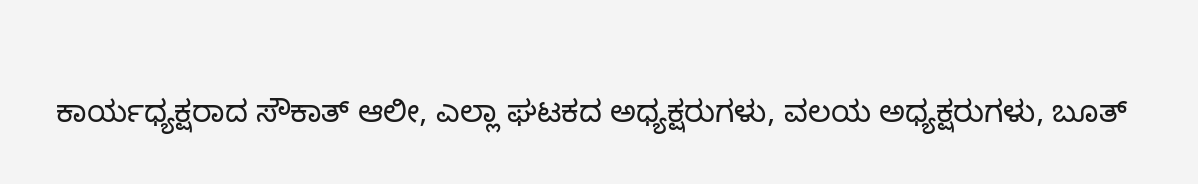ಕಾರ್ಯಧ್ಯಕ್ಷರಾದ ಸೌಕಾತ್ ಆಲೀ, ಎಲ್ಲಾ ಘಟಕದ ಅಧ್ಯಕ್ಷರುಗಳು, ವಲಯ ಅಧ್ಯಕ್ಷರುಗಳು, ಬೂತ್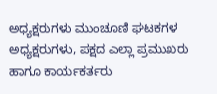ಅಧ್ಯಕ್ಷರುಗಳು ಮುಂಚೂಣಿ ಘಟಕಗಳ ಅಧ್ಯಕ್ಷರುಗಳು, ಪಕ್ಷದ ಎಲ್ಲಾ ಪ್ರಮುಖರು ಹಾಗೂ ಕಾರ್ಯಕರ್ತರು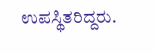ಉಪಸ್ಥಿತರಿದ್ದರು.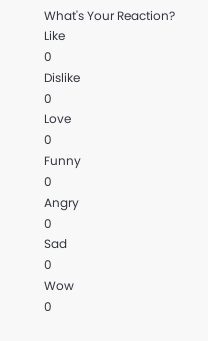What's Your Reaction?
Like
0
Dislike
0
Love
0
Funny
0
Angry
0
Sad
0
Wow
0